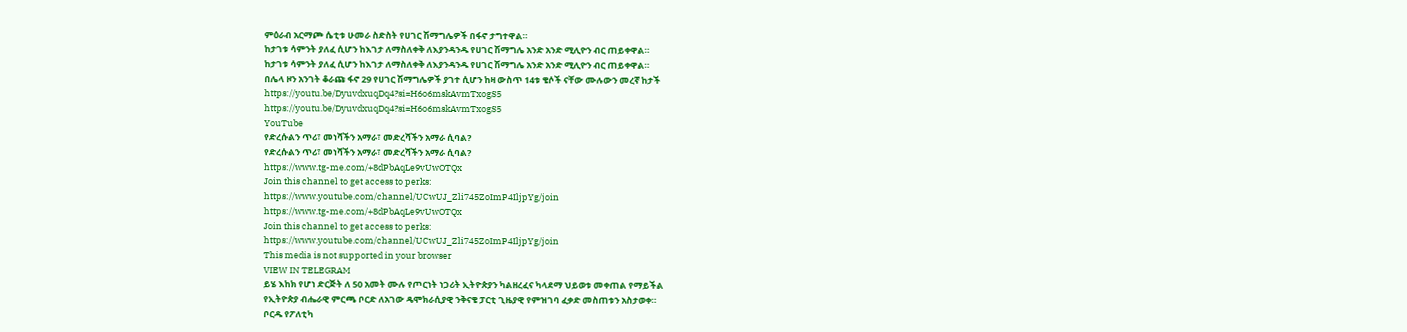ምዕራብ አርማጮ ሴቲቱ ሁመራ ስድስት የሀገር ሽማግሌዎች በፋኖ ታግተዋል።
ከታገቱ ሳምንት ያለፈ ሲሆን ከእገታ ለማስለቀቅ ለእያንዳንዱ የሀገር ሽማግሌ አንድ አንድ ሚሊዮን ብር ጠይቀዋል።
ከታገቱ ሳምንት ያለፈ ሲሆን ከእገታ ለማስለቀቅ ለእያንዳንዱ የሀገር ሽማግሌ አንድ አንድ ሚሊዮን ብር ጠይቀዋል።
በሌላ ዞን አንገት ቆራጩ ፋኖ 29 የሀገር ሽማግሌዎች ያገተ ሲሆን ከዛ ውስጥ 14ቱ ቄሶች ናቸው ሙሉውን መረኛ ከታች
https://youtu.be/DyuvdxuqDq4?si=H6o6mskAvmTxogS5
https://youtu.be/DyuvdxuqDq4?si=H6o6mskAvmTxogS5
YouTube
የድረሱልን ጥሪ፣ መነሻችን አማራ፣ መድረሻችን አማራ ሲባል?
የድረሱልን ጥሪ፣ መነሻችን አማራ፣ መድረሻችን አማራ ሲባል?
https://www.tg-me.com/+8dPbAqLe9vUwOTQx
Join this channel to get access to perks:
https://www.youtube.com/channel/UCwUJ_Zli745ZoImP4IljpYg/join
https://www.tg-me.com/+8dPbAqLe9vUwOTQx
Join this channel to get access to perks:
https://www.youtube.com/channel/UCwUJ_Zli745ZoImP4IljpYg/join
This media is not supported in your browser
VIEW IN TELEGRAM
ይሄ እከክ የሆነ ድርጅት ለ 50 አመት ሙሉ የጦርነት ነጋሪት ኢትዮጵያን ካልዘረፈና ካላደማ ህይወቱ መቀጠል የማይችል
የኢትዮጵያ ብሔራዊ ምርጫ ቦርድ ለአገው ዴሞክራሲያዊ ንቅናቄ ፓርቲ ጊዜያዊ የምዝገባ ፈቃድ መስጠቱን አስታወቀ።
ቦርዱ የፖለቲካ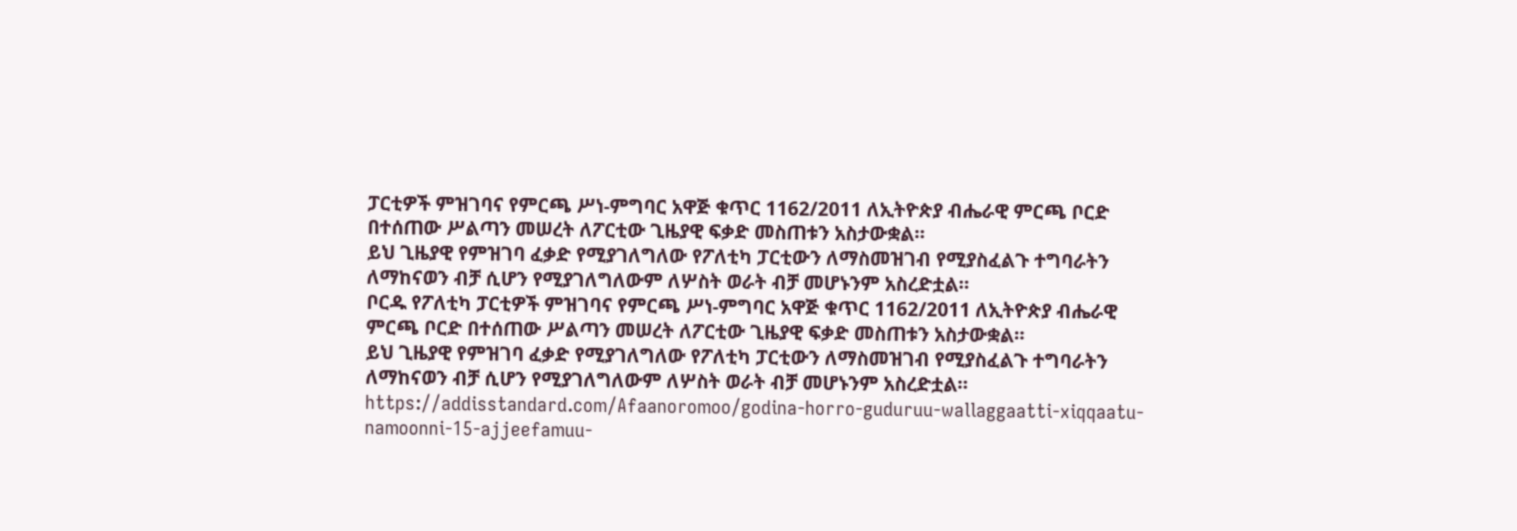ፓርቲዎች ምዝገባና የምርጫ ሥነ-ምግባር አዋጅ ቁጥር 1162/2011 ለኢትዮጵያ ብሔራዊ ምርጫ ቦርድ በተሰጠው ሥልጣን መሠረት ለፖርቲው ጊዜያዊ ፍቃድ መስጠቱን አስታውቋል።
ይህ ጊዜያዊ የምዝገባ ፈቃድ የሚያገለግለው የፖለቲካ ፓርቲውን ለማስመዝገብ የሚያስፈልጉ ተግባራትን ለማከናወን ብቻ ሲሆን የሚያገለግለውም ለሦስት ወራት ብቻ መሆኑንም አስረድቷል።
ቦርዱ የፖለቲካ ፓርቲዎች ምዝገባና የምርጫ ሥነ-ምግባር አዋጅ ቁጥር 1162/2011 ለኢትዮጵያ ብሔራዊ ምርጫ ቦርድ በተሰጠው ሥልጣን መሠረት ለፖርቲው ጊዜያዊ ፍቃድ መስጠቱን አስታውቋል።
ይህ ጊዜያዊ የምዝገባ ፈቃድ የሚያገለግለው የፖለቲካ ፓርቲውን ለማስመዝገብ የሚያስፈልጉ ተግባራትን ለማከናወን ብቻ ሲሆን የሚያገለግለውም ለሦስት ወራት ብቻ መሆኑንም አስረድቷል።
https://addisstandard.com/Afaanoromoo/godina-horro-guduruu-wallaggaatti-xiqqaatu-namoonni-15-ajjeefamuu-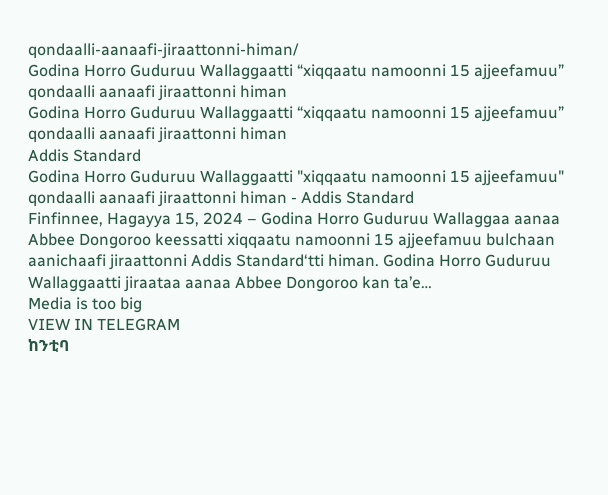qondaalli-aanaafi-jiraattonni-himan/
Godina Horro Guduruu Wallaggaatti “xiqqaatu namoonni 15 ajjeefamuu” qondaalli aanaafi jiraattonni himan
Godina Horro Guduruu Wallaggaatti “xiqqaatu namoonni 15 ajjeefamuu” qondaalli aanaafi jiraattonni himan
Addis Standard
Godina Horro Guduruu Wallaggaatti "xiqqaatu namoonni 15 ajjeefamuu" qondaalli aanaafi jiraattonni himan - Addis Standard
Finfinnee, Hagayya 15, 2024 – Godina Horro Guduruu Wallaggaa aanaa Abbee Dongoroo keessatti xiqqaatu namoonni 15 ajjeefamuu bulchaan aanichaafi jiraattonni Addis Standard‘tti himan. Godina Horro Guduruu Wallaggaatti jiraataa aanaa Abbee Dongoroo kan ta’e…
Media is too big
VIEW IN TELEGRAM
ከንቲባ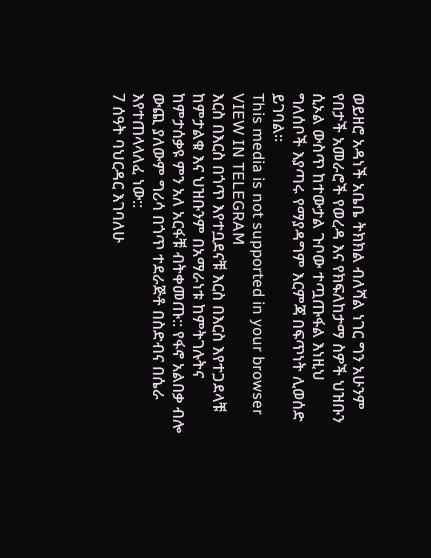ወይዘሮ አዳነች አቤቤ ትክክል ብለሻል ነገር ግን አሁንም የበታች አመራሮች የወረዳ እና የክፍለከታማ ስዎች ህዝቡን ሲኦል ውስጥ ከተውታል ጉቦው ተጧጡፋል እነዚህ ግለሰቦች እያጣሩ የማያዳግም እርምጃ በፍጥነት ሊወሰድ ይገባል።
This media is not supported in your browser
VIEW IN TELEGRAM
እርስ በእርስ በጎጥ እየተቧደናቹ እርስ በእርስ እየተጋደላቹ ከምታልቁ እና ህዝቡንም በአማራነቱ ከምትገሉትና ከምታሰቃዩ ምን አለ አርፋቹ ብትቀመጡ:: የፋኖ አልበቃ ብሎ ውጪ ያለውም ግሪሳ በጎጥ ተደራጅቶ በስድብና በሴራ እየተጠላላለፈ ነው::
7 ሰዓት ባህርዳር እገባለሁ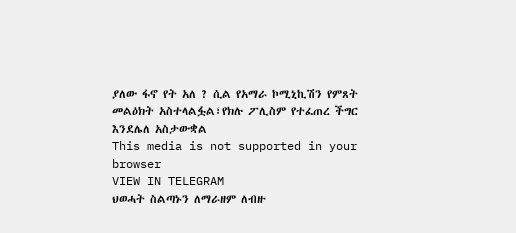ያለው ፋኖ የት አለ ? ሲል የአማራ ኮሚኒኪሽን የምጸት መልዕክት አስተላልፏል፣የክሉ ፖሊስም የተፈጠረ ችግር እንደሌለ አስታውቋል
This media is not supported in your browser
VIEW IN TELEGRAM
ህወሓት ስልጣኑን ለማራዘም ለብዙ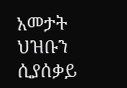አመታት ህዝቡን ሲያሰቃይ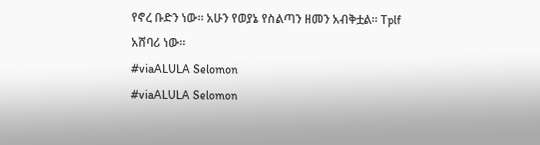የኖረ ቡድን ነው። አሁን የወያኔ የስልጣን ዘመን አብቅቷል። Tplf አሸባሪ ነው።
#viaALULA Selomon
#viaALULA Selomon